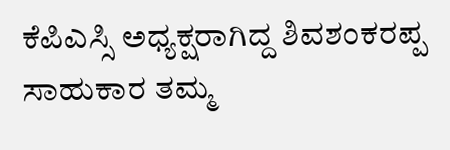ಕೆಪಿಎಸ್ಸಿ ಅಧ್ಯಕ್ಷರಾಗಿದ್ದ ಶಿವಶಂಕರಪ್ಪ ಸಾಹುಕಾರ ತಮ್ಮ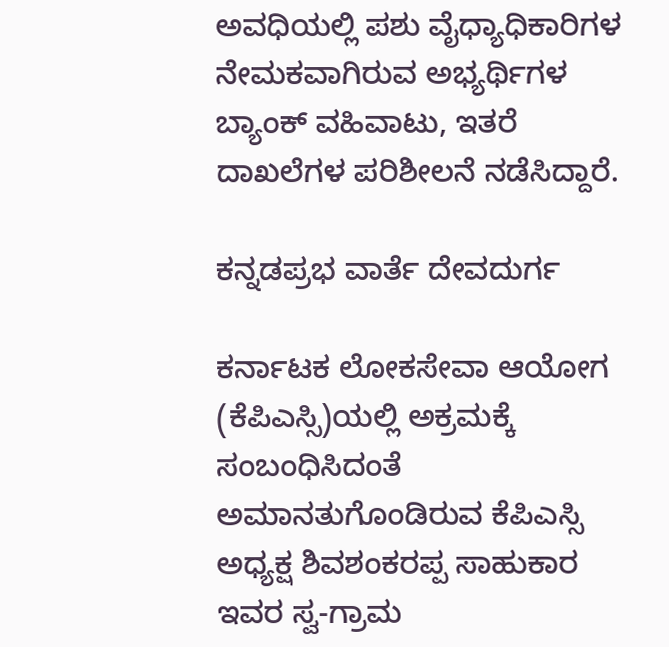ಅವಧಿಯಲ್ಲಿ ಪಶು ವೈಧ್ಯಾಧಿಕಾರಿಗಳ ನೇಮಕವಾಗಿರುವ ಅಭ್ಯರ್ಥಿಗಳ ಬ್ಯಾಂಕ್ ವಹಿವಾಟು, ಇತರೆ ದಾಖಲೆಗಳ ಪರಿಶೀಲನೆ ನಡೆಸಿದ್ದಾರೆ.

ಕನ್ನಡಪ್ರಭ ವಾರ್ತೆ ದೇವದುರ್ಗ

ಕರ್ನಾಟಕ ಲೋಕಸೇವಾ ಆಯೋಗ (ಕೆಪಿಎಸ್ಸಿ)ಯಲ್ಲಿ ಅಕ್ರಮಕ್ಕೆ ಸಂಬಂಧಿಸಿದಂತೆ ಅಮಾನತುಗೊಂಡಿರುವ ಕೆಪಿಎಸ್ಸಿ ಅಧ್ಯಕ್ಷ ಶಿವಶಂಕರಪ್ಪ ಸಾಹುಕಾರ ಇವರ ಸ್ವ-ಗ್ರಾಮ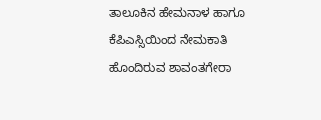ತಾಲೂಕಿನ ಹೇಮನಾಳ ಹಾಗೂ ಕೆಪಿಎಸ್ಸಿಯಿಂದ ನೇಮಕಾತಿ ಹೊಂದಿರುವ ಶಾವಂತಗೇರಾ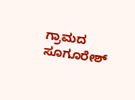ಗ್ರಾಮದ ಸೂಗೂರೇಶ್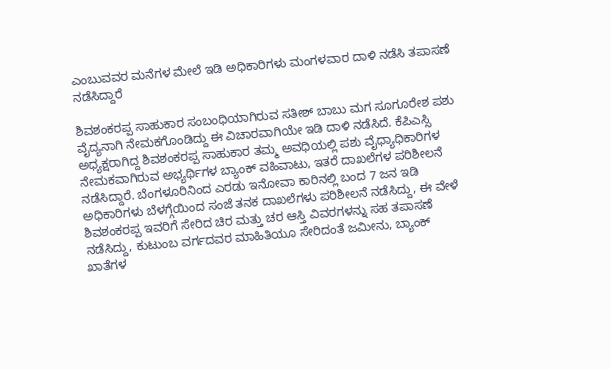ಎಂಬುವವರ ಮನೆಗಳ ಮೇಲೆ ಇಡಿ ಅಧಿಕಾರಿಗಳು ಮಂಗಳವಾರ ದಾಳಿ ನಡೆಸಿ ತಪಾಸಣೆ ನಡೆಸಿದ್ದಾರೆ

ಶಿವಶಂಕರಪ್ಪ ಸಾಹುಕಾರ ಸಂಬಂಧಿಯಾಗಿರುವ ಸತೀಶ್ ಬಾಬು ಮಗ ಸೂಗೂರೇಶ ಪಶು ವೈದ್ಯನಾಗಿ ನೇಮಕಗೊಂಡಿದ್ದು ಈ ವಿಚಾರವಾಗಿಯೇ ಇಡಿ ದಾಳಿ ನಡೆಸಿದೆ. ಕೆಪಿಎಸ್ಸಿ ಅಧ್ಯಕ್ಷರಾಗಿದ್ದ ಶಿವಶಂಕರಪ್ಪ ಸಾಹುಕಾರ ತಮ್ಮ ಅವಧಿಯಲ್ಲಿ ಪಶು ವೈಧ್ಯಾಧಿಕಾರಿಗಳ ನೇಮಕವಾಗಿರುವ ಅಭ್ಯರ್ಥಿಗಳ ಬ್ಯಾಂಕ್ ವಹಿವಾಟು, ಇತರೆ ದಾಖಲೆಗಳ ಪರಿಶೀಲನೆ ನಡೆಸಿದ್ದಾರೆ. ಬೆಂಗಳೂರಿನಿಂದ ಎರಡು ಇನೋವಾ ಕಾರಿನಲ್ಲಿ ಬಂದ 7 ಜನ ಇಡಿ ಅಧಿಕಾರಿಗಳು ಬೆಳಗ್ಗೆಯಿಂದ ಸಂಜೆ ತನಕ ದಾಖಲೆಗಳು ಪರಿಶೀಲನೆ ನಡೆಸಿದ್ದು, ಈ ವೇಳೆ ಶಿವಶಂಕರಪ್ಪ ಇವರಿಗೆ ಸೇರಿದ ಚಿರ ಮತ್ತು ಚರ ಆಸ್ತಿ ವಿವರಗಳನ್ನು ಸಹ ತಪಾಸಣೆ ನಡೆಸಿದ್ದು, ಕುಟುಂಬ ವರ್ಗದವರ ಮಾಹಿತಿಯೂ ಸೇರಿದಂತೆ ಜಮೀನು, ಬ್ಯಾಂಕ್ ಖಾತೆಗಳ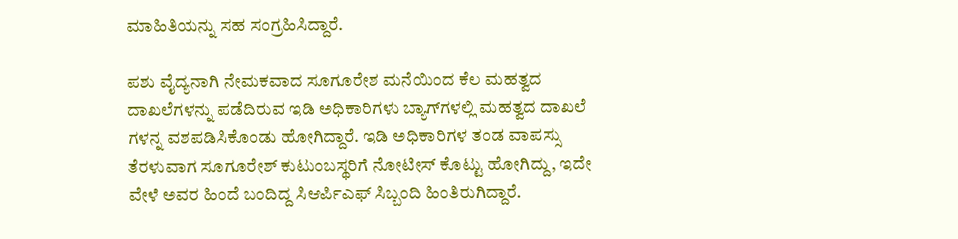ಮಾಹಿತಿಯನ್ನು ಸಹ ಸಂಗ್ರಹಿಸಿದ್ದಾರೆ.

ಪಶು ವೈದ್ಯನಾಗಿ ನೇಮಕವಾದ ಸೂಗೂರೇಶ ಮನೆಯಿಂದ ಕೆಲ ಮಹತ್ವದ ದಾಖಲೆಗಳನ್ನು ಪಡೆದಿರುವ ಇಡಿ ಅಧಿಕಾರಿಗಳು ಬ್ಯಾಗ್‌ಗಳಲ್ಲಿ ಮಹತ್ವದ ದಾಖಲೆ ಗಳನ್ನ ವಶಪಡಿಸಿಕೊಂಡು ಹೋಗಿದ್ದಾರೆ. ಇಡಿ ಅಧಿಕಾರಿಗಳ ತಂಡ ವಾಪಸ್ಸು ತೆರಳುವಾಗ ಸೂಗೂರೇಶ್ ಕುಟುಂಬಸ್ಥರಿಗೆ ನೋಟೀಸ್ ಕೊಟ್ಟು ಹೋಗಿದ್ದು, ಇದೇ ವೇಳೆ ಅವರ ಹಿಂದೆ ಬಂದಿದ್ದ ಸಿಆರ್ಪಿಎಫ್ ಸಿಬ್ಬಂದಿ ಹಿಂತಿರುಗಿದ್ದಾರೆ.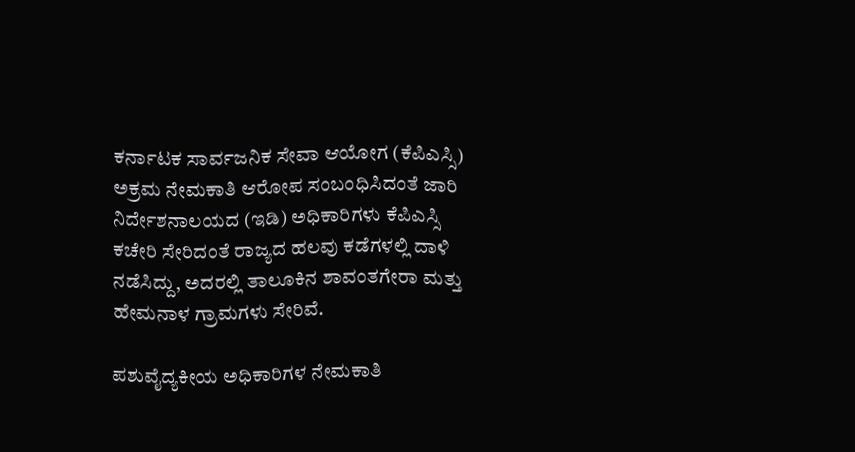ಕರ್ನಾಟಕ ಸಾರ್ವಜನಿಕ ಸೇವಾ ಆಯೋಗ (ಕೆಪಿಎಸ್ಸಿ) ಅಕ್ರಮ ನೇಮಕಾತಿ ಆರೋಪ ಸಂಬಂಧಿಸಿದಂತೆ ಜಾರಿ ನಿರ್ದೇಶನಾಲಯದ (ಇಡಿ) ಅಧಿಕಾರಿಗಳು ಕೆಪಿಎಸ್ಸಿ ಕಚೇರಿ ಸೇರಿದಂತೆ ರಾಜ್ಯದ ಹಲವು ಕಡೆಗಳಲ್ಲಿ ದಾಳಿ ನಡೆಸಿದ್ದು, ಅದರಲ್ಲಿ ತಾಲೂಕಿನ ಶಾವಂತಗೇರಾ ಮತ್ತು ಹೇಮನಾಳ ಗ್ರಾಮಗಳು ಸೇರಿವೆ.

ಪಶುವೈದ್ಯಕೀಯ ಅಧಿಕಾರಿಗಳ ನೇಮಕಾತಿ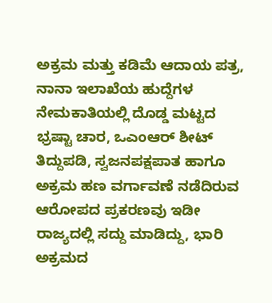ಅಕ್ರಮ ಮತ್ತು ಕಡಿಮೆ ಆದಾಯ ಪತ್ರ, ನಾನಾ ಇಲಾಖೆಯ ಹುದ್ದೆಗಳ ನೇಮಕಾತಿಯಲ್ಲಿ ದೊಡ್ಡ ಮಟ್ಟದ ಭ್ರಷ್ಟಾ ಚಾರ, ಒಎಂಆರ್ ಶೀಟ್ ತಿದ್ದುಪಡಿ, ಸ್ವಜನಪಕ್ಷಪಾತ ಹಾಗೂ ಅಕ್ರಮ ಹಣ ವರ್ಗಾವಣೆ ನಡೆದಿರುವ ಆರೋಪದ ಪ್ರಕರಣವು ಇಡೀ ರಾಜ್ಯದಲ್ಲಿ ಸದ್ದು ಮಾಡಿದ್ದು, ಭಾರಿ ಅಕ್ರಮದ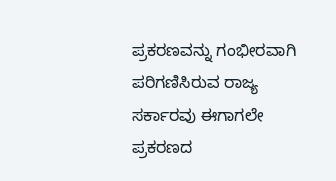ಪ್ರಕರಣವನ್ನು ಗಂಭೀರವಾಗಿ ಪರಿಗಣಿಸಿರುವ ರಾಜ್ಯ ಸರ್ಕಾರವು ಈಗಾಗಲೇ ಪ್ರಕರಣದ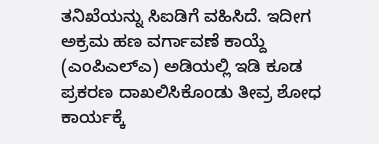ತನಿಖೆಯನ್ನು ಸಿಐಡಿಗೆ ವಹಿಸಿದೆ. ಇದೀಗ ಅಕ್ರಮ ಹಣ ವರ್ಗಾವಣೆ ಕಾಯ್ದೆ (ಎಂಪಿಎಲ್ಎ) ಅಡಿಯಲ್ಲಿ ಇಡಿ ಕೂಡ ಪ್ರಕರಣ ದಾಖಲಿಸಿಕೊಂಡು ತೀವ್ರ ಶೋಧ ಕಾರ್ಯಕ್ಕೆ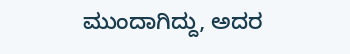ಮುಂದಾಗಿದ್ದು, ಅದರ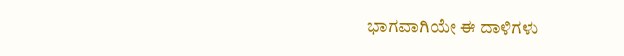ಭಾಗವಾಗಿಯೇ ಈ ದಾಳಿಗಳು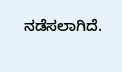ನಡೆಸಲಾಗಿದೆ.